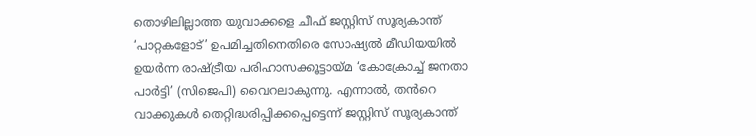തൊഴിലില്ലാത്ത യുവാക്കളെ ചീഫ് ജസ്റ്റിസ് സൂര്യകാന്ത് ‘പാറ്റകളോട്’ ഉപമിച്ചതിനെതിരെ സോഷ്യൽ മീഡിയയിൽ ഉയർന്ന രാഷ്ട്രീയ പരിഹാസക്കൂട്ടായ്മ ‘കോക്രോച്ച് ജനതാ പാർട്ടി’ (സിജെപി) വൈറലാകുന്നു. എന്നാൽ, തൻറെ വാക്കുകൾ തെറ്റിദ്ധരിപ്പിക്കപ്പെട്ടെന്ന് ജസ്റ്റിസ് സൂര്യകാന്ത്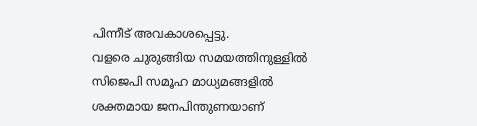പിന്നീട് അവകാശപ്പെട്ടു.
വളരെ ചുരുങ്ങിയ സമയത്തിനുള്ളിൽ സിജെപി സമൂഹ മാധ്യമങ്ങളിൽ ശക്തമായ ജനപിന്തുണയാണ്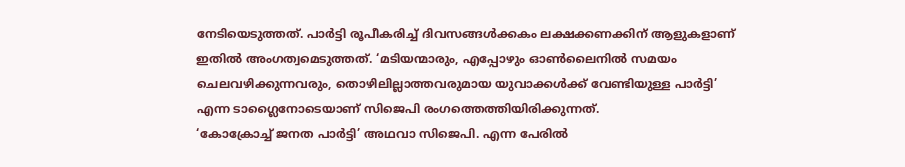നേടിയെടുത്തത്. പാർട്ടി രൂപീകരിച്ച് ദിവസങ്ങൾക്കകം ലക്ഷക്കണക്കിന് ആളുകളാണ് ഇതിൽ അംഗത്വമെടുത്തത്. ‘മടിയന്മാരും, എപ്പോഴും ഓൺലൈനിൽ സമയം ചെലവഴിക്കുന്നവരും, തൊഴിലില്ലാത്തവരുമായ യുവാക്കൾക്ക് വേണ്ടിയുള്ള പാർട്ടി’ എന്ന ടാഗ്ലൈനോടെയാണ് സിജെപി രംഗത്തെത്തിയിരിക്കുന്നത്.
‘കോക്രോച്ച് ജനത പാർട്ടി’ അഥവാ സിജെപി. എന്ന പേരിൽ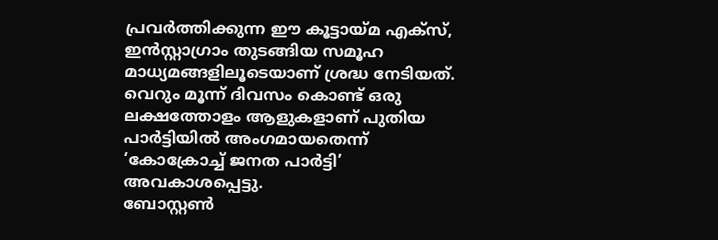പ്രവർത്തിക്കുന്ന ഈ കൂട്ടായ്മ എക്സ്, ഇൻസ്റ്റാഗ്രാം തുടങ്ങിയ സമൂഹ മാധ്യമങ്ങളിലൂടെയാണ് ശ്രദ്ധ നേടിയത്. വെറും മൂന്ന് ദിവസം കൊണ്ട് ഒരു ലക്ഷത്തോളം ആളുകളാണ് പുതിയ പാർട്ടിയിൽ അംഗമായതെന്ന് ‘കോക്രോച്ച് ജനത പാർട്ടി’ അവകാശപ്പെട്ടു.
ബോസ്റ്റൺ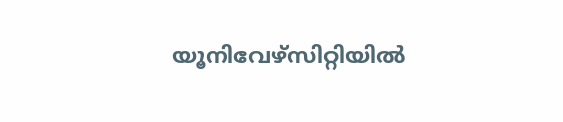യൂനിവേഴ്സിറ്റിയിൽ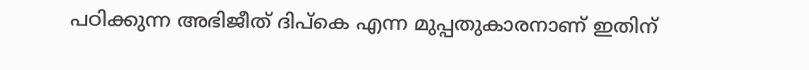പഠിക്കുന്ന അഭിജീത് ദിപ്കെ എന്ന മുപ്പതുകാരനാണ് ഇതിന്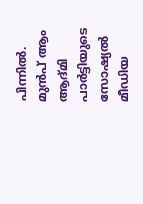പിന്നിൽ. മുൻപ് ആം ആദ്മി പാർട്ടിയുടെ സോഷ്യൽ മീഡിയ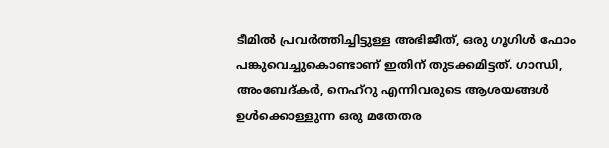ടീമിൽ പ്രവർത്തിച്ചിട്ടുള്ള അഭിജീത്, ഒരു ഗൂഗിൾ ഫോം പങ്കുവെച്ചുകൊണ്ടാണ് ഇതിന് തുടക്കമിട്ടത്. ഗാന്ധി, അംബേദ്കർ, നെഹ്റു എന്നിവരുടെ ആശയങ്ങൾ ഉൾക്കൊള്ളുന്ന ഒരു മതേതര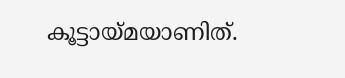കൂട്ടായ്മയാണിത്.